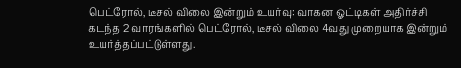பெட்ரோல், டீசல் விலை இன்றும் உயர்வு: வாகன ஓட்டிகள் அதிர்ச்சி
கடந்த 2 வாரங்களில் பெட்ரோல், டீசல் விலை 4வது முறையாக இன்றும் உயர்த்தப்பட்டுள்ளது.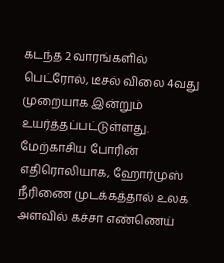கடந்த 2 வாரங்களில் பெட்ரோல், டீசல் விலை 4வது முறையாக இன்றும் உயர்த்தப்பட்டுள்ளது.
மேற்காசிய போரின் எதிரொலியாக, ஹோர்முஸ் நீரிணை முடக்கத்தால் உலக அளவில் கச்சா எண்ணெய்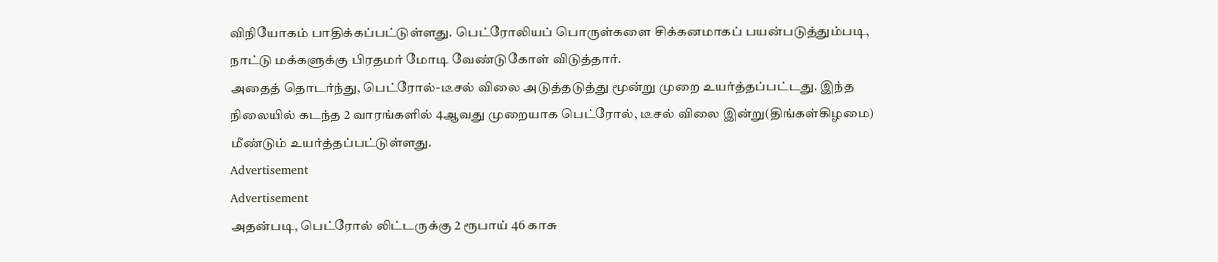விநியோகம் பாதிக்கப்பட்டுள்ளது. பெட்ரோலியப் பொருள்களை சிக்கனமாகப் பயன்படுத்தும்படி, நாட்டு மக்களுக்கு பிரதமர் மோடி வேண்டுகோள் விடுத்தார்.
அதைத் தொடர்ந்து, பெட்ரோல்-டீசல் விலை அடுத்தடுத்து மூன்று முறை உயர்த்தப்பட்டது. இந்த நிலையில் கடந்த 2 வாரங்களில் 4ஆவது முறையாக பெட்ரோல், டீசல் விலை இன்று(திங்கள்கிழமை) மீண்டும் உயர்த்தப்பட்டுள்ளது.
Advertisement
Advertisement
அதன்படி, பெட்ரோல் லிட்டருக்கு 2 ரூபாய் 46 காசு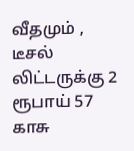வீதமும் , டீசல் லிட்டருக்கு 2 ரூபாய் 57 காசு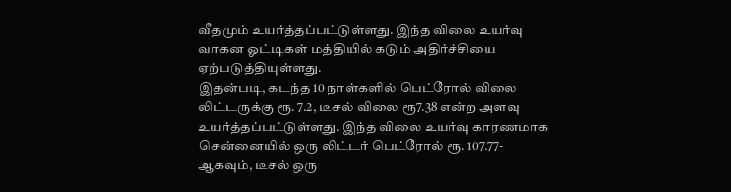வீதமும் உயர்த்தப்பட்டுள்ளது. இந்த விலை உயர்வு வாகன ஓட்டிகள் மத்தியில் கடும் அதிர்ச்சியை ஏற்படுத்தியுள்ளது.
இதன்படி, கடந்த 10 நாள்களில் பெட்ரோல் விலை லிட்டருக்கு ரூ. 7.2, டீசல் விலை ரூ7.38 என்ற அளவு உயர்த்தப்பட்டுள்ளது. இந்த விலை உயர்வு காரணமாக சென்னையில் ஒரு லிட்டர் பெட்ரோல் ரூ. 107.77-ஆகவும், டீசல் ஒரு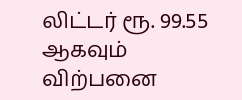லிட்டர் ரூ. 99.55 ஆகவும் விற்பனை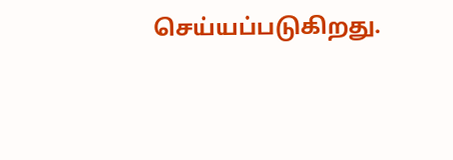செய்யப்படுகிறது.